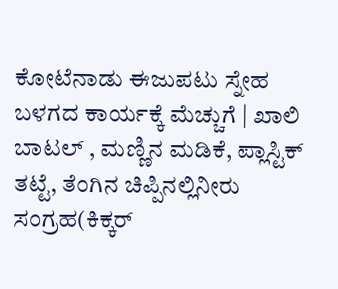ಕೋಟೆನಾಡು ಈಜುಪಟು ಸ್ನೇಹ ಬಳಗದ ಕಾರ್ಯಕ್ಕೆ ಮೆಚ್ಚುಗೆ | ಖಾಲಿ ಬಾಟಲ್ , ಮಣ್ಣಿನ ಮಡಿಕೆ, ಪ್ಲಾಸ್ಟಿಕ್ ತಟ್ಟೆ, ತೆಂಗಿನ ಚಿಪ್ಪಿನಲ್ಲಿನೀರು ಸಂಗ್ರಹ(ಕಿಕ್ಕರ್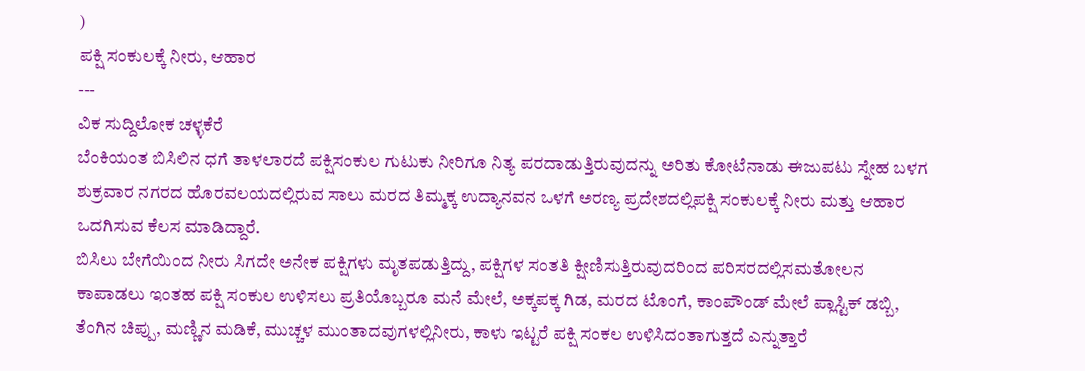)
ಪಕ್ಷಿ ಸಂಕುಲಕ್ಕೆ ನೀರು, ಆಹಾರ
---
ವಿಕ ಸುದ್ದಿಲೋಕ ಚಳ್ಳಕೆರೆ
ಬೆಂಕಿಯಂತ ಬಿಸಿಲಿನ ಧಗೆ ತಾಳಲಾರದೆ ಪಕ್ಷಿಸಂಕುಲ ಗುಟುಕು ನೀರಿಗೂ ನಿತ್ಯ ಪರದಾಡುತ್ತಿರುವುದನ್ನು ಅರಿತು ಕೋಟೆನಾಡು ಈಜುಪಟು ಸ್ನೇಹ ಬಳಗ ಶುಕ್ರವಾರ ನಗರದ ಹೊರವಲಯದಲ್ಲಿರುವ ಸಾಲು ಮರದ ತಿಮ್ಮಕ್ಕ ಉದ್ಯಾನವನ ಒಳಗೆ ಅರಣ್ಯ ಪ್ರದೇಶದಲ್ಲಿಪಕ್ಷಿ ಸಂಕುಲಕ್ಕೆ ನೀರು ಮತ್ತು ಆಹಾರ ಒದಗಿಸುವ ಕೆಲಸ ಮಾಡಿದ್ದಾರೆ.
ಬಿಸಿಲು ಬೇಗೆಯಿಂದ ನೀರು ಸಿಗದೇ ಅನೇಕ ಪಕ್ಷಿಗಳು ಮೃತಪಡುತ್ತಿದ್ದು, ಪಕ್ಷಿಗಳ ಸಂತತಿ ಕ್ಷೀಣಿಸುತ್ತಿರುವುದರಿಂದ ಪರಿಸರದಲ್ಲಿಸಮತೋಲನ ಕಾಪಾಡಲು ಇಂತಹ ಪಕ್ಷಿ ಸಂಕುಲ ಉಳಿಸಲು ಪ್ರತಿಯೊಬ್ಬರೂ ಮನೆ ಮೇಲೆ, ಅಕ್ಕಪಕ್ಕ ಗಿಡ, ಮರದ ಟೊಂಗೆ, ಕಾಂಪೌಂಡ್ ಮೇಲೆ ಪ್ಲಾಸ್ಟಿಕ್ ಡಬ್ಬಿ, ತೆಂಗಿನ ಚಿಪ್ಪು, ಮಣ್ಣಿನ ಮಡಿಕೆ, ಮುಚ್ಚಳ ಮುಂತಾದವುಗಳಲ್ಲಿನೀರು, ಕಾಳು ಇಟ್ಟರೆ ಪಕ್ಷಿ ಸಂಕಲ ಉಳಿಸಿದಂತಾಗುತ್ತದೆ ಎನ್ನುತ್ತಾರೆ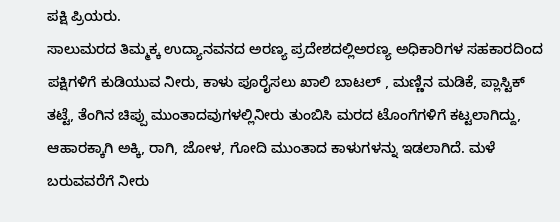ಪಕ್ಷಿ ಪ್ರಿಯರು.
ಸಾಲುಮರದ ತಿಮ್ಮಕ್ಕ ಉದ್ಯಾನವನದ ಅರಣ್ಯ ಪ್ರದೇಶದಲ್ಲಿಅರಣ್ಯ ಅಧಿಕಾರಿಗಳ ಸಹಕಾರದಿಂದ ಪಕ್ಷಿಗಳಿಗೆ ಕುಡಿಯುವ ನೀರು, ಕಾಳು ಪೂರೈಸಲು ಖಾಲಿ ಬಾಟಲ್ , ಮಣ್ಣಿನ ಮಡಿಕೆ, ಪ್ಲಾಸ್ಟಿಕ್ ತಟ್ಟೆ, ತೆಂಗಿನ ಚಿಪ್ಪು ಮುಂತಾದವುಗಳಲ್ಲಿನೀರು ತುಂಬಿಸಿ ಮರದ ಟೊಂಗೆಗಳಿಗೆ ಕಟ್ಟಲಾಗಿದ್ದು, ಆಹಾರಕ್ಕಾಗಿ ಅಕ್ಕಿ, ರಾಗಿ, ಜೋಳ, ಗೋದಿ ಮುಂತಾದ ಕಾಳುಗಳನ್ನು ಇಡಲಾಗಿದೆ. ಮಳೆ ಬರುವವರೆಗೆ ನೀರು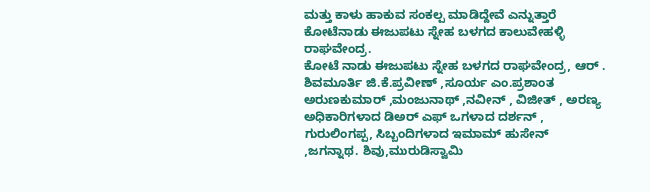ಮತ್ತು ಕಾಳು ಹಾಕುವ ಸಂಕಲ್ಪ ಮಾಡಿದ್ದೇವೆ ಎನ್ನುತ್ತಾರೆ ಕೋಟೆನಾಡು ಈಜುಪಟು ಸ್ನೇಹ ಬಳಗದ ಕಾಲುವೇಹಳ್ಳಿ ರಾಘವೇಂದ್ರ.
ಕೋಟೆ ನಾಡು ಈಜುಪಟು ಸ್ನೇಹ ಬಳಗದ ರಾಘವೇಂದ್ರ, ಆರ್ . ಶಿವಮೂರ್ತಿ ಜಿ.ಕೆ.ಪ್ರವೀಣ್ ,ಸೂರ್ಯ ಎಂ.ಪ್ರಶಾಂತ ಅರುಣಕುಮಾರ್ ,ಮಂಜುನಾಥ್ ,ನವೀನ್ , ವಿಜೀತ್ , ಅರಣ್ಯ ಅಧಿಕಾರಿಗಳಾದ ಡಿಅರ್ ಎಫ್ ಒಗಳಾದ ದರ್ಶನ್ , ಗುರುಲಿಂಗಪ್ಪ, ಸಿಬ್ಬಂದಿಗಳಾದ ಇಮಾಮ್ ಹುಸೇನ್ ,ಜಗನ್ನಾಥ. ಶಿವು,ಮುರುಡಿಸ್ವಾಮಿ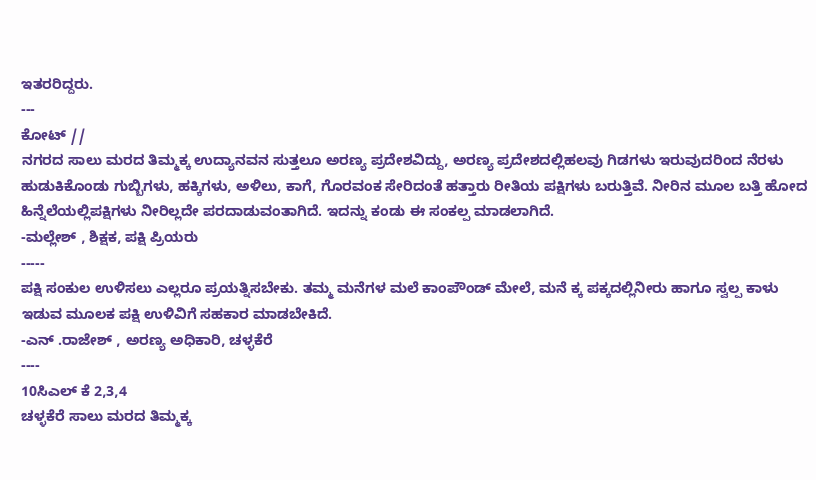ಇತರರಿದ್ದರು.
---
ಕೋಟ್ //
ನಗರದ ಸಾಲು ಮರದ ತಿಮ್ಮಕ್ಕ ಉದ್ಯಾನವನ ಸುತ್ತಲೂ ಅರಣ್ಯ ಪ್ರದೇಶವಿದ್ದು, ಅರಣ್ಯ ಪ್ರದೇಶದಲ್ಲಿಹಲವು ಗಿಡಗಳು ಇರುವುದರಿಂದ ನೆರಳು ಹುಡುಕಿಕೊಂಡು ಗುಬ್ಬಿಗಳು, ಹಕ್ಕಿಗಳು, ಅಳಿಲು, ಕಾಗೆ, ಗೊರವಂಕ ಸೇರಿದಂತೆ ಹತ್ತಾರು ರೀತಿಯ ಪಕ್ಷಿಗಳು ಬರುತ್ತಿವೆ. ನೀರಿನ ಮೂಲ ಬತ್ತಿ ಹೋದ ಹಿನ್ನೆಲೆಯಲ್ಲಿಪಕ್ಷಿಗಳು ನೀರಿಲ್ಲದೇ ಪರದಾಡುವಂತಾಗಿದೆ. ಇದನ್ನು ಕಂಡು ಈ ಸಂಕಲ್ಪ ಮಾಡಲಾಗಿದೆ.
-ಮಲ್ಲೇಶ್ , ಶಿಕ್ಷಕ, ಪಕ್ಷಿ ಪ್ರಿಯರು
-----
ಪಕ್ಷಿ ಸಂಕುಲ ಉಳಿಸಲು ಎಲ್ಲರೂ ಪ್ರಯತ್ನಿಸಬೇಕು. ತಮ್ಮ ಮನೆಗಳ ಮಲೆ ಕಾಂಪೌಂಡ್ ಮೇಲೆ, ಮನೆ ಕ್ಕ ಪಕ್ಕದಲ್ಲಿನೀರು ಹಾಗೂ ಸ್ವಲ್ಪ ಕಾಳು ಇಡುವ ಮೂಲಕ ಪಕ್ಷಿ ಉಳಿವಿಗೆ ಸಹಕಾರ ಮಾಡಬೇಕಿದೆ.
-ಎನ್ .ರಾಜೇಶ್ , ಅರಣ್ಯ ಅಧಿಕಾರಿ, ಚಳ್ಳಕೆರೆ
----
10ಸಿಎಲ್ ಕೆ 2,3,4
ಚಳ್ಳಕೆರೆ ಸಾಲು ಮರದ ತಿಮ್ಮಕ್ಕ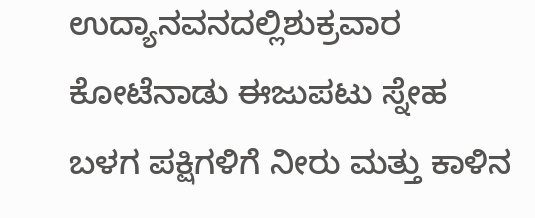ಉದ್ಯಾನವನದಲ್ಲಿಶುಕ್ರವಾರ ಕೋಟೆನಾಡು ಈಜುಪಟು ಸ್ನೇಹ ಬಳಗ ಪಕ್ಷಿಗಳಿಗೆ ನೀರು ಮತ್ತು ಕಾಳಿನ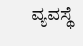ವ್ಯವಸ್ಥೆ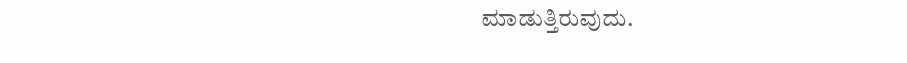ಮಾಡುತ್ತಿರುವುದು.